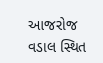આજરોજ વડાલ સ્થિત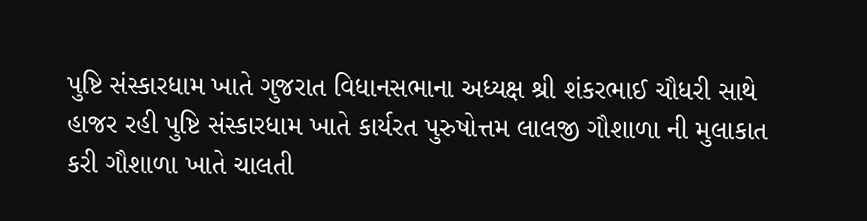પુષ્ટિ સંસ્કારધામ ખાતે ગુજરાત વિધાનસભાના અધ્યક્ષ શ્રી શંકરભાઈ ચૌધરી સાથે હાજર રહી પુષ્ટિ સંસ્કારધામ ખાતે કાર્યરત પુરુષોત્તમ લાલજી ગૌશાળા ની મુલાકાત કરી ગૌશાળા ખાતે ચાલતી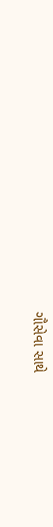ગૌસેવા સાથે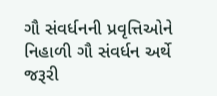ગૌ સંવર્ધનની પ્રવૃત્તિઓને નિહાળી ગૌ સંવર્ધન અર્થે જરૂરી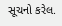સૂચનો કરેલ.